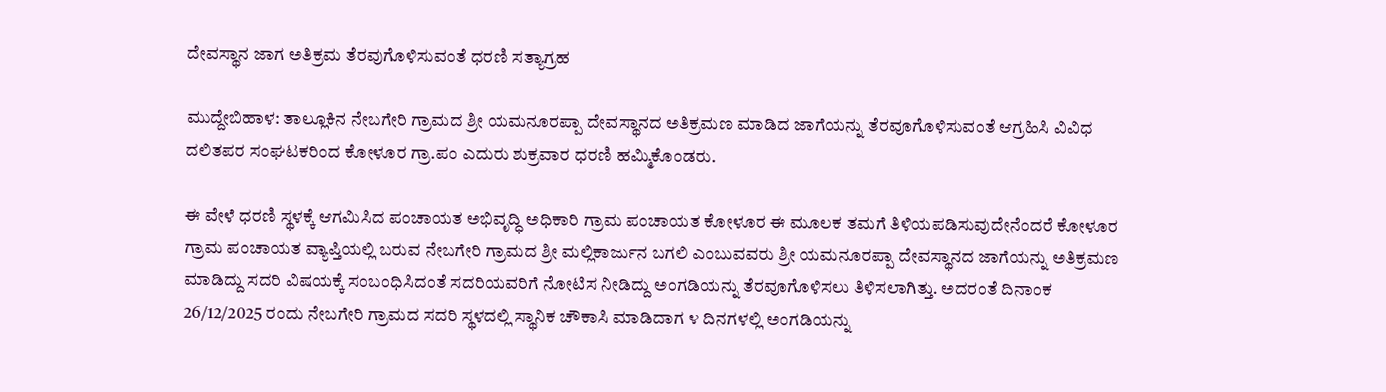ದೇವಸ್ಥಾನ ಜಾಗ ಅತಿಕ್ರಮ ತೆರವುಗೊಳಿಸುವಂತೆ ಧರಣಿ ಸತ್ಯಾಗ್ರಹ

ಮುದ್ದೇಬಿಹಾಳ: ತಾಲ್ಲೂಕಿನ ನೇಬಗೇರಿ ಗ್ರಾಮದ ಶ್ರೀ ಯಮನೂರಪ್ಪಾ ದೇವಸ್ಥಾನದ ಅತಿಕ್ರಮಣ ಮಾಡಿದ ಜಾಗೆಯನ್ನು ತೆರವೂಗೊಳಿಸುವಂತೆ ಆಗ್ರಹಿಸಿ ವಿವಿಧ ದಲಿತಪರ ಸಂಘಟಕರಿಂದ ಕೋಳೂರ ಗ್ರಾ.ಪಂ ಎದುರು ಶುಕ್ರವಾರ ಧರಣಿ ಹಮ್ಮಿಕೊಂಡರು.

ಈ ವೇಳೆ ಧರಣಿ ಸ್ಥಳಕ್ಕೆ ಆಗಮಿಸಿದ ಪಂಚಾಯತ ಅಭಿವೃದ್ಧಿ ಅಧಿಕಾರಿ ಗ್ರಾಮ ಪಂಚಾಯತ ಕೋಳೂರ ಈ ಮೂಲಕ ತಮಗೆ ತಿಳಿಯಪಡಿಸುವುದೇನೆಂದರೆ ಕೋಳೂರ ಗ್ರಾಮ ಪಂಚಾಯತ ವ್ಯಾಪ್ತಿಯಲ್ಲಿ ಬರುವ ನೇಬಗೇರಿ ಗ್ರಾಮದ ಶ್ರೀ ಮಲ್ಲಿಕಾರ್ಜುನ ಬಗಲಿ ಎಂಬುವವರು ಶ್ರೀ ಯಮನೂರಪ್ಪಾ ದೇವಸ್ಥಾನದ ಜಾಗೆಯನ್ನು ಅತಿಕ್ರಮಣ ಮಾಡಿದ್ದು ಸದರಿ ವಿಷಯಕ್ಕೆ ಸಂಬಂಧಿಸಿದಂತೆ ಸದರಿಯವರಿಗೆ ನೋಟಿಸ ನೀಡಿದ್ದು ಅಂಗಡಿಯನ್ನು ತೆರವೂಗೊಳಿಸಲು ತಿಳಿಸಲಾಗಿತ್ತು. ಅದರಂತೆ ದಿನಾಂಕ 26/12/2025 ರಂದು ನೇಬಗೇರಿ ಗ್ರಾಮದ ಸದರಿ ಸ್ಥಳದಲ್ಲಿ ಸ್ಥಾನಿಕ ಚೌಕಾಸಿ ಮಾಡಿದಾಗ ೪ ದಿನಗಳಲ್ಲಿ ಅಂಗಡಿಯನ್ನು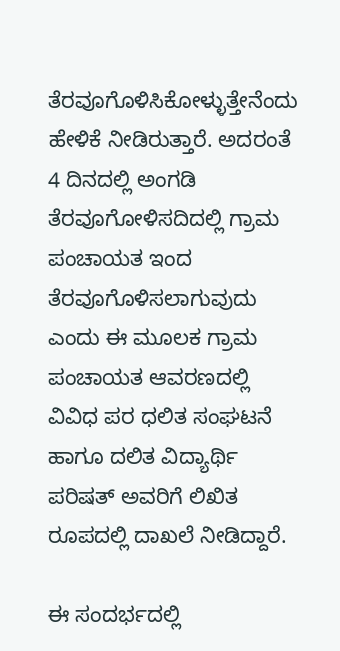ತೆರವೂಗೊಳಿಸಿಕೋಳ್ಳುತ್ತೇನೆಂದು ಹೇಳಿಕೆ ನೀಡಿರುತ್ತಾರೆ. ಅದರಂತೆ 4 ದಿನದಲ್ಲಿ ಅಂಗಡಿ ತೆರವೂಗೋಳಿಸದಿದಲ್ಲಿ ಗ್ರಾಮ ಪಂಚಾಯತ ಇಂದ ತೆರವೂಗೊಳಿಸಲಾಗುವುದು ಎಂದು ಈ ಮೂಲಕ ಗ್ರಾಮ ಪಂಚಾಯತ ಆವರಣದಲ್ಲಿ ವಿವಿಧ ಪರ ಧಲಿತ ಸಂಘಟನೆ ಹಾಗೂ ದಲಿತ ವಿದ್ಯಾರ್ಥಿ ಪರಿಷತ್ ಅವರಿಗೆ ಲಿಖಿತ ರೂಪದಲ್ಲಿ ದಾಖಲೆ ನೀಡಿದ್ದಾರೆ.

ಈ ಸಂದರ್ಭದಲ್ಲಿ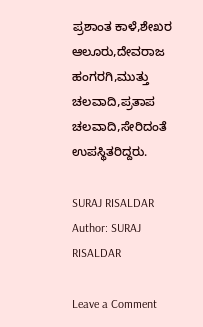ಪ್ರಶಾಂತ ಕಾಳೆ,ಶೇಖರ ಆಲೂರು,ದೇವರಾಜ ಹಂಗರಗಿ,ಮುತ್ತು ಚಲವಾದಿ,ಪ್ರತಾಪ ಚಲವಾದಿ,ಸೇರಿದಂತೆ ಉಪಸ್ಥಿತರಿದ್ದರು.

SURAJ RISALDAR
Author: SURAJ RISALDAR

Leave a Comment